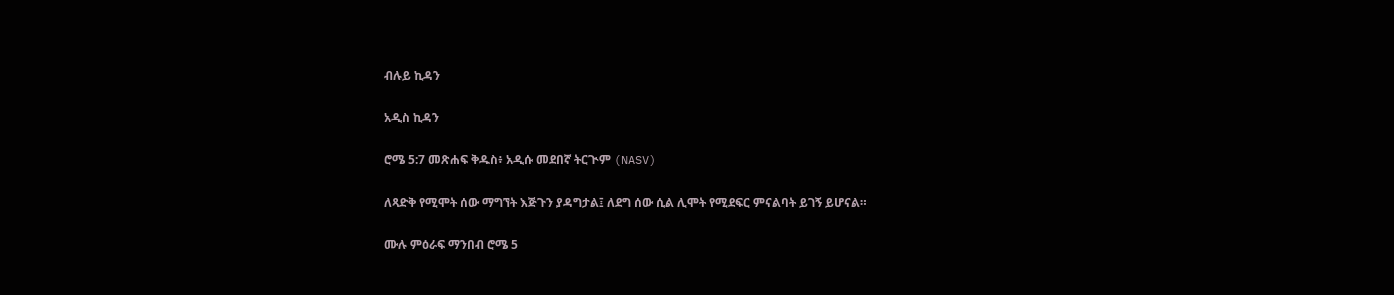ብሉይ ኪዳን

አዲስ ኪዳን

ሮሜ 5:7 መጽሐፍ ቅዱስ፥ አዲሱ መደበኛ ትርጒም (NASV)

ለጻድቅ የሚሞት ሰው ማግኘት እጅጉን ያዳግታል፤ ለደግ ሰው ሲል ሊሞት የሚደፍር ምናልባት ይገኝ ይሆናል።

ሙሉ ምዕራፍ ማንበብ ሮሜ 5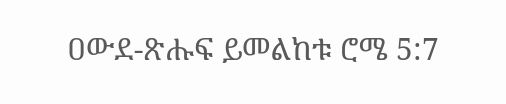ዐውደ-ጽሑፍ ይመልከቱ ሮሜ 5:7